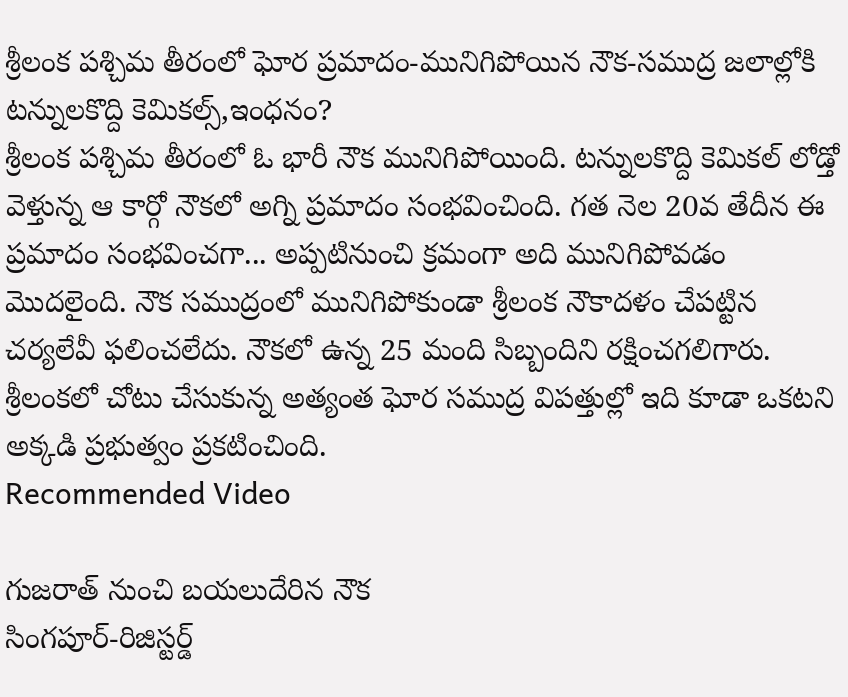శ్రీలంక పశ్చిమ తీరంలో ఘోర ప్రమాదం-మునిగిపోయిన నౌక-సముద్ర జలాల్లోకి టన్నులకొద్ది కెమికల్స్,ఇంధనం?
శ్రీలంక పశ్చిమ తీరంలో ఓ భారీ నౌక మునిగిపోయింది. టన్నులకొద్ది కెమికల్ లోడ్తో వెళ్తున్న ఆ కార్గో నౌకలో అగ్ని ప్రమాదం సంభవించింది. గత నెల 20వ తేదీన ఈ ప్రమాదం సంభవించగా... అప్పటినుంచి క్రమంగా అది మునిగిపోవడం మొదలైంది. నౌక సముద్రంలో మునిగిపోకుండా శ్రీలంక నౌకాదళం చేపట్టిన చర్యలేవీ ఫలించలేదు. నౌకలో ఉన్న 25 మంది సిబ్బందిని రక్షించగలిగారు. శ్రీలంకలో చోటు చేసుకున్న అత్యంత ఘోర సముద్ర విపత్తుల్లో ఇది కూడా ఒకటని అక్కడి ప్రభుత్వం ప్రకటించింది.
Recommended Video

గుజరాత్ నుంచి బయలుదేరిన నౌక
సింగపూర్-రిజిస్టర్డ్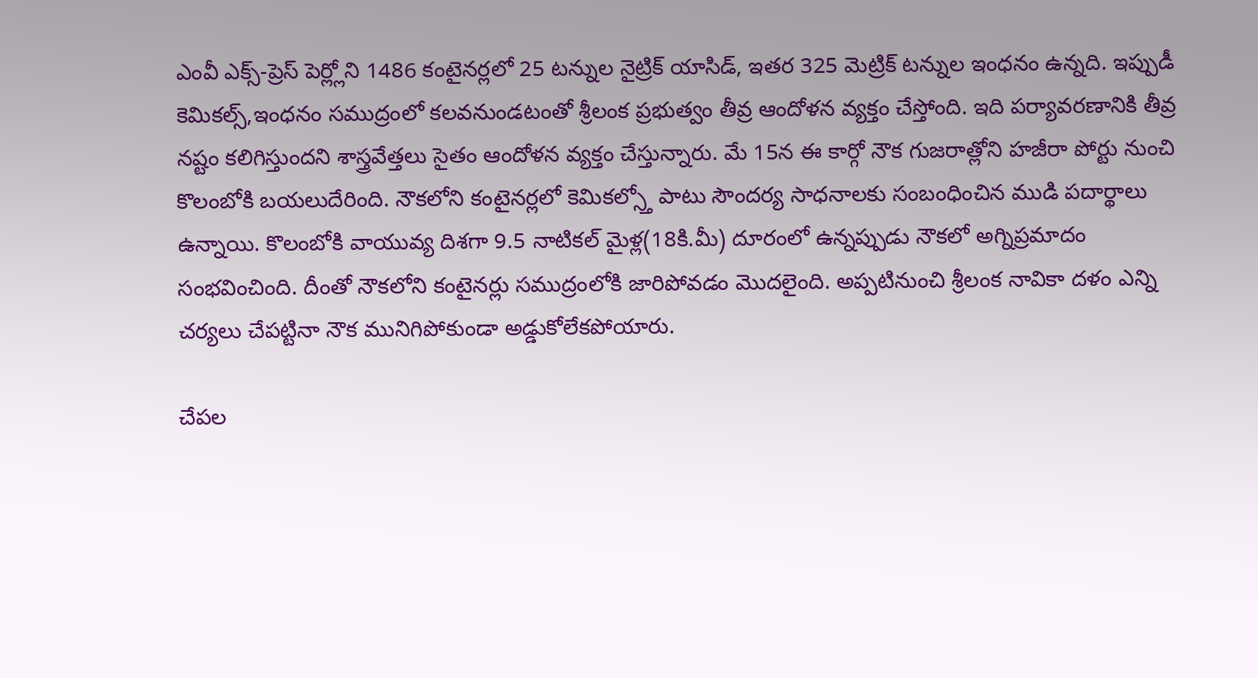ఎంవీ ఎక్స్-ప్రెస్ పెర్ల్లోని 1486 కంటైనర్లలో 25 టన్నుల నైట్రిక్ యాసిడ్, ఇతర 325 మెట్రిక్ టన్నుల ఇంధనం ఉన్నది. ఇప్పుడీ కెమికల్స్,ఇంధనం సముద్రంలో కలవనుండటంతో శ్రీలంక ప్రభుత్వం తీవ్ర ఆందోళన వ్యక్తం చేస్తోంది. ఇది పర్యావరణానికి తీవ్ర నష్టం కలిగిస్తుందని శాస్త్రవేత్తలు సైతం ఆందోళన వ్యక్తం చేస్తున్నారు. మే 15న ఈ కార్గో నౌక గుజరాత్లోని హజీరా పోర్టు నుంచి కొలంబోకి బయలుదేరింది. నౌకలోని కంటైనర్లలో కెమికల్స్తో పాటు సౌందర్య సాధనాలకు సంబంధించిన ముడి పదార్థాలు ఉన్నాయి. కొలంబోకి వాయువ్య దిశగా 9.5 నాటికల్ మైళ్ల(18కి.మీ) దూరంలో ఉన్నప్పుడు నౌకలో అగ్నిప్రమాదం సంభవించింది. దీంతో నౌకలోని కంటైనర్లు సముద్రంలోకి జారిపోవడం మొదలైంది. అప్పటినుంచి శ్రీలంక నావికా దళం ఎన్ని చర్యలు చేపట్టినా నౌక మునిగిపోకుండా అడ్డుకోలేకపోయారు.

చేపల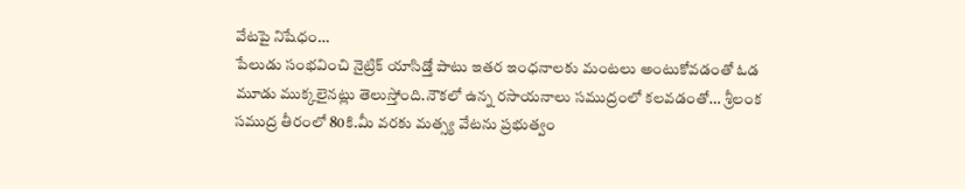వేటపై నిషేధం...
పేలుడు సంభవించి నైట్రిక్ యాసిడ్తో పాటు ఇతర ఇంధనాలకు మంటలు అంటుకోవడంతో ఓడ మూడు ముక్కలైనట్లు తెలుస్తోంది.నౌకలో ఉన్న రసాయనాలు సముద్రంలో కలవడంతో... శ్రీలంక సముద్ర తీరంలో 80కి.మీ వరకు మత్స్య వేటను ప్రభుత్వం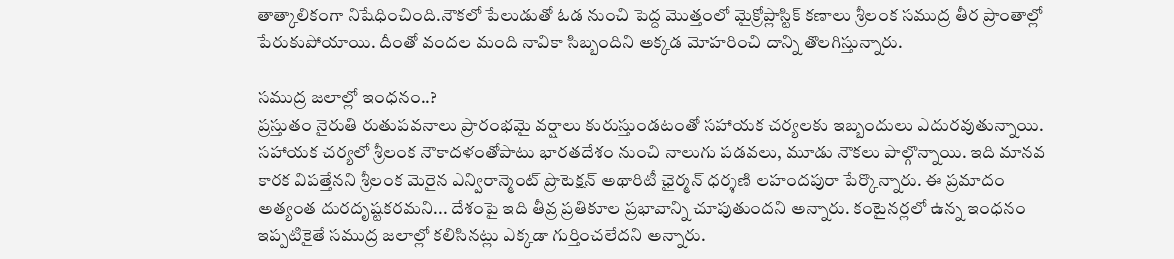తాత్కాలికంగా నిషేధించింది.నౌకలో పేలుడుతో ఓడ నుంచి పెద్ద మొత్తంలో మైక్రోప్లాస్టిక్ కణాలు శ్రీలంక సముద్ర తీర ప్రాంతాల్లో పేరుకుపోయాయి. దీంతో వందల మంది నావికా సిబ్బందిని అక్కడ మోహరించి దాన్ని తొలగిస్తున్నారు.

సముద్ర జలాల్లో ఇంధనం..?
ప్రస్తుతం నైరుతి రుతుపవనాలు ప్రారంభమై వర్షాలు కురుస్తుండటంతో సహాయక చర్యలకు ఇబ్బందులు ఎదురవుతున్నాయి. సహాయక చర్యలో శ్రీలంక నౌకాదళంతోపాటు భారతదేశం నుంచి నాలుగు పడవలు, మూడు నౌకలు పాల్గొన్నాయి. ఇది మానవ కారక విపత్తేనని శ్రీలంక మెరైన ఎన్విరాన్మెంట్ ప్రొటెక్షన్ అథారిటీ ఛైర్మన్ ధర్శణి లహందపురా పేర్కొన్నారు. ఈ ప్రమాదం అత్యంత దురదృష్టకరమని... దేశంపై ఇది తీవ్ర ప్రతికూల ప్రభావాన్ని చూపుతుందని అన్నారు. కంటైనర్లలో ఉన్న ఇంధనం ఇప్పటికైతే సముద్ర జలాల్లో కలిసినట్లు ఎక్కడా గుర్తించలేదని అన్నారు.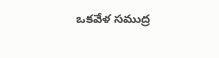ఒకవేళ సముద్ర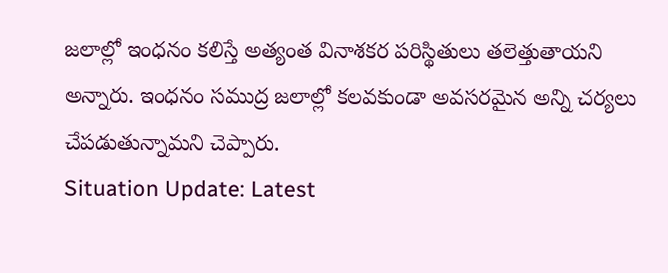జలాల్లో ఇంధనం కలిస్తే అత్యంత వినాశకర పరిస్థితులు తలెత్తుతాయని అన్నారు. ఇంధనం సముద్ర జలాల్లో కలవకుండా అవసరమైన అన్ని చర్యలు చేపడుతున్నామని చెప్పారు.
Situation Update: Latest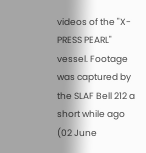videos of the "X-PRESS PEARL" vessel. Footage was captured by the SLAF Bell 212 a short while ago (02 June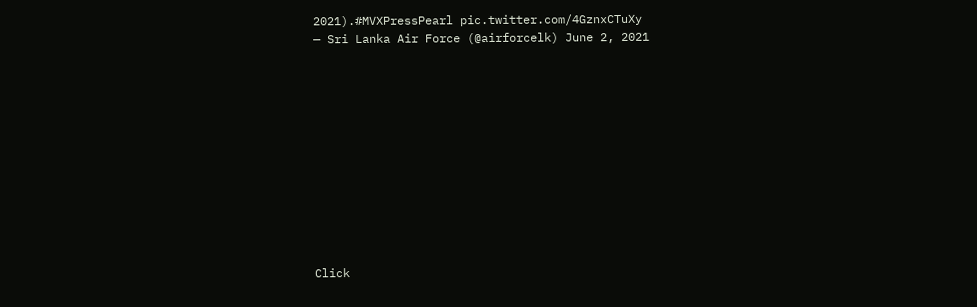2021).#MVXPressPearl pic.twitter.com/4GznxCTuXy
— Sri Lanka Air Force (@airforcelk) June 2, 2021












Click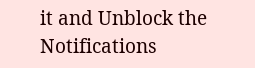it and Unblock the Notifications